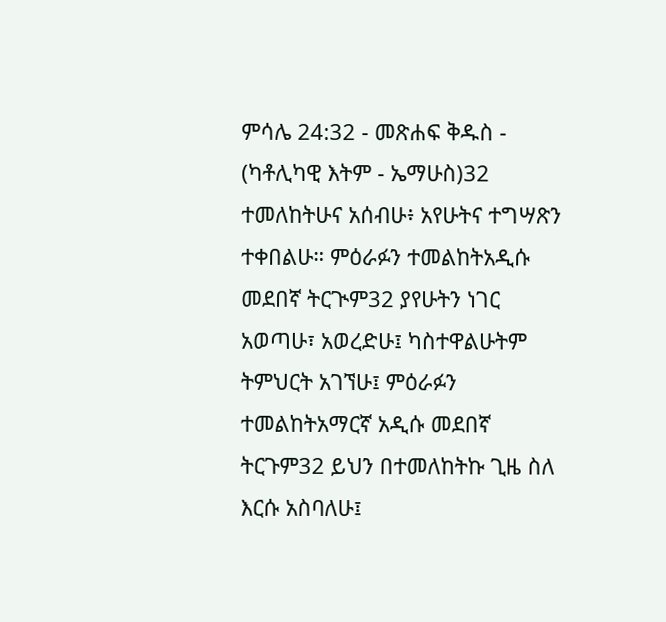ምሳሌ 24:32 - መጽሐፍ ቅዱስ - (ካቶሊካዊ እትም - ኤማሁስ)32 ተመለከትሁና አሰብሁ፥ አየሁትና ተግሣጽን ተቀበልሁ። ምዕራፉን ተመልከትአዲሱ መደበኛ ትርጒም32 ያየሁትን ነገር አወጣሁ፣ አወረድሁ፤ ካስተዋልሁትም ትምህርት አገኘሁ፤ ምዕራፉን ተመልከትአማርኛ አዲሱ መደበኛ ትርጉም32 ይህን በተመለከትኩ ጊዜ ስለ እርሱ አስባለሁ፤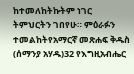ከተመለከትኩትም ነገር ትምህርትን ገበየሁ። ምዕራፉን ተመልከትየአማርኛ መጽሐፍ ቅዱስ (ሰማንያ አሃዱ)32 የእግዚአብሔር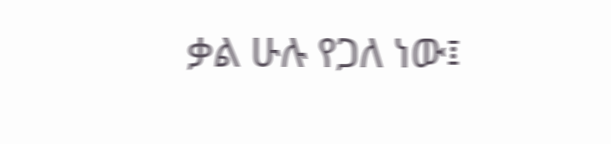ቃል ሁሉ የጋለ ነው፤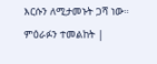እርሱን ለሚታመኑት ጋሻ ነው። ምዕራፉን ተመልከት |